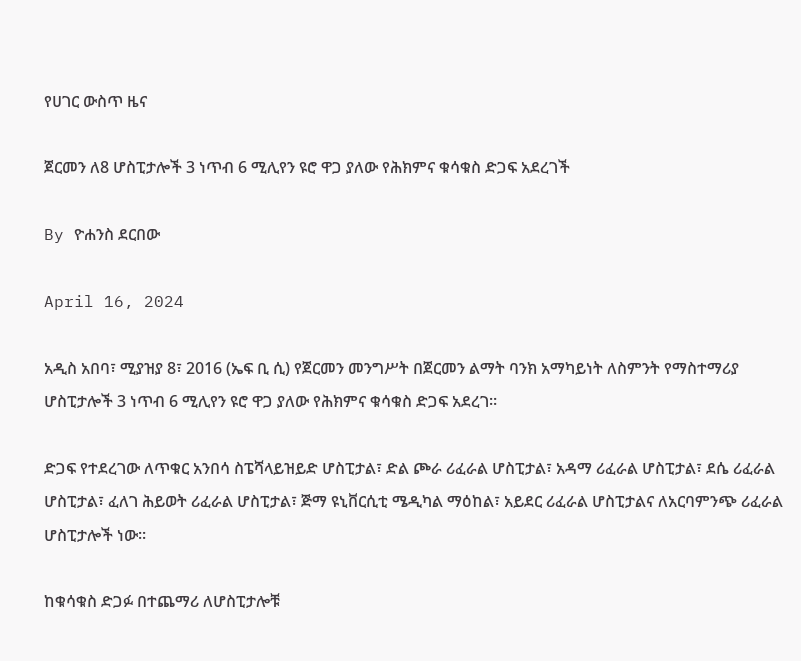የሀገር ውስጥ ዜና

ጀርመን ለ8 ሆስፒታሎች 3 ነጥብ 6 ሚሊየን ዩሮ ዋጋ ያለው የሕክምና ቁሳቁስ ድጋፍ አደረገች

By ዮሐንስ ደርበው

April 16, 2024

አዲስ አበባ፣ ሚያዝያ 8፣ 2016 (ኤፍ ቢ ሲ) የጀርመን መንግሥት በጀርመን ልማት ባንክ አማካይነት ለስምንት የማስተማሪያ ሆስፒታሎች 3 ነጥብ 6 ሚሊየን ዩሮ ዋጋ ያለው የሕክምና ቁሳቁስ ድጋፍ አደረገ።

ድጋፍ የተደረገው ለጥቁር አንበሳ ስፔሻላይዝይድ ሆስፒታል፣ ድል ጮራ ሪፈራል ሆስፒታል፣ አዳማ ሪፈራል ሆስፒታል፣ ደሴ ሪፈራል ሆስፒታል፣ ፈለገ ሕይወት ሪፈራል ሆስፒታል፣ ጅማ ዩኒቨርሲቲ ሜዲካል ማዕከል፣ አይደር ሪፈራል ሆስፒታልና ለአርባምንጭ ሪፈራል ሆስፒታሎች ነው፡፡

ከቁሳቁስ ድጋፉ በተጨማሪ ለሆስፒታሎቹ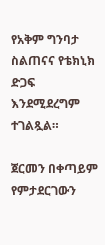የአቅም ግንባታ ስልጠናና የቴክኒክ ድጋፍ እንደሚደረግም ተገልጿል።

ጀርመን በቀጣይም የምታደርገውን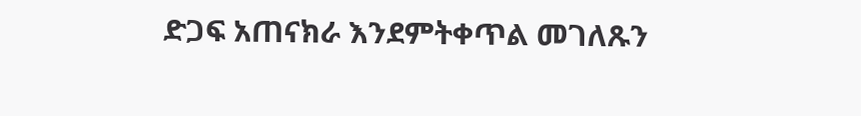ድጋፍ አጠናክራ እንደምትቀጥል መገለጹን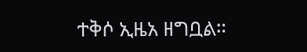ተቅሶ ኢዜአ ዘግቧል፡፡